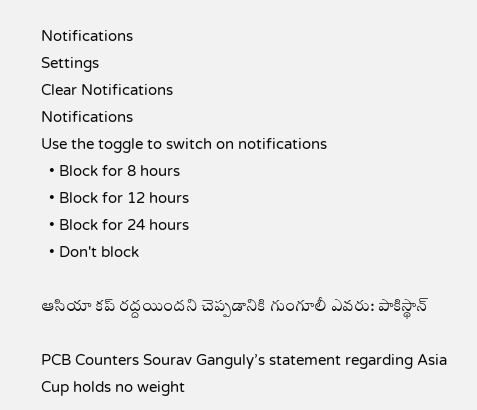Notifications
Settings
Clear Notifications
Notifications
Use the toggle to switch on notifications
  • Block for 8 hours
  • Block for 12 hours
  • Block for 24 hours
  • Don't block

ఆసియా కప్ రద్దయిందని చెప్పడానికి గుంగూలీ ఎవరు: పాకిస్థాన్

PCB Counters Sourav Ganguly’s statement regarding Asia Cup holds no weight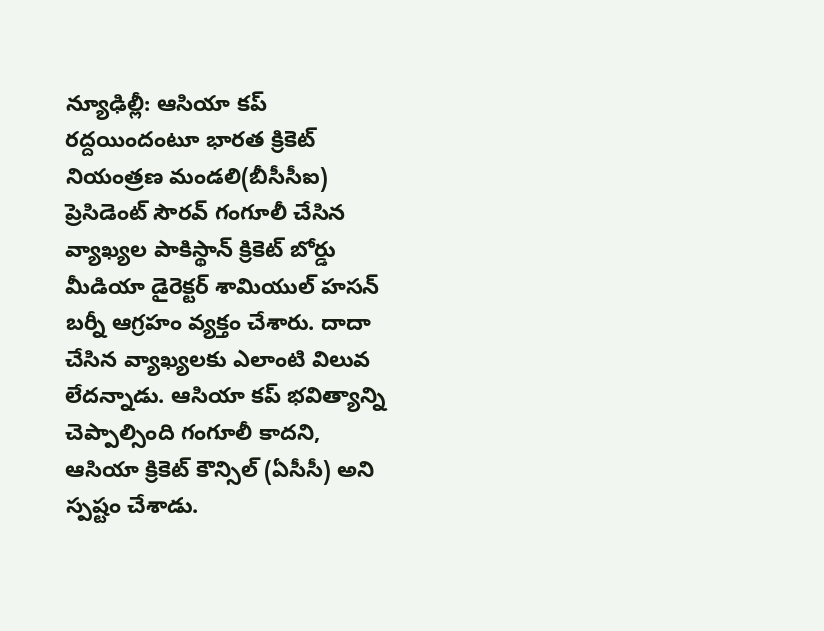న్యూఢిల్లీ: ఆసియా కప్ రద్దయిందంటూ భారత క్రికెట్ నియంత్రణ మండలి(బీసీసీఐ) ప్రెసిడెంట్ సౌరవ్ గంగూలీ చేసిన వ్యాఖ్యల పాకిస్థాన్ క్రికెట్ బోర్డు మీడియా డైరెక్టర్ శామియుల్ హసన్ బర్నీ ఆగ్రహం వ్యక్తం చేశారు. దాదా చేసిన వ్యాఖ్యలకు ఎలాంటి విలువ లేదన్నాడు. ఆసియా కప్ భవిత్యాన్ని చెప్పాల్సింది గంగూలీ కాదని, ఆసియా క్రికెట్ కౌన్సిల్ (ఏసీసీ) అని స్పష్టం చేశాడు.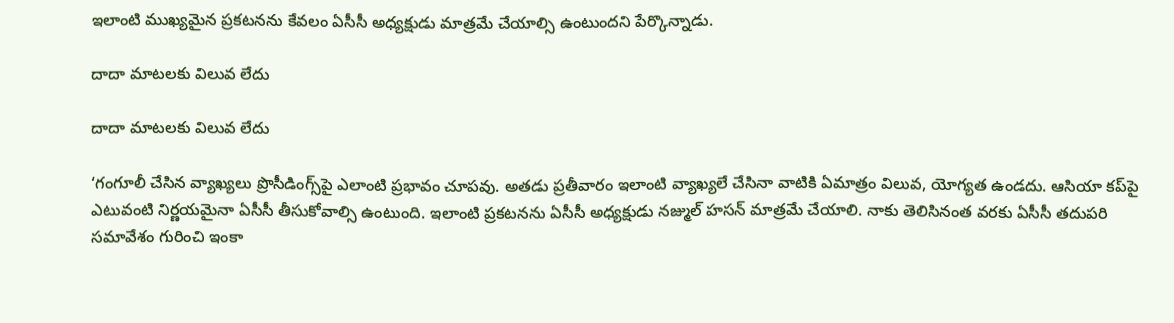ఇలాంటి ముఖ్యమైన ప్రకటనను కేవలం ఏసీసీ అధ్యక్షుడు మాత్రమే చేయాల్సి ఉంటుందని పేర్కొన్నాడు.

దాదా మాటలకు విలువ లేదు

దాదా మాటలకు విలువ లేదు

‘గంగూలీ చేసిన వ్యాఖ్యలు ప్రొసీడింగ్స్‌పై ఎలాంటి ప్రభావం చూపవు. అతడు ప్రతీవారం ఇలాంటి వ్యాఖ్యలే చేసినా వాటికి ఏమాత్రం విలువ, యోగ్యత ఉండదు. ఆసియా కప్‌పై ఎటువంటి నిర్ణయమైనా ఏసీసీ తీసుకోవాల్సి ఉంటుంది. ఇలాంటి ప్రకటనను ఏసీసీ అధ్యక్షుడు నజ్ముల్ హసన్ మాత్రమే చేయాలి. నాకు తెలిసినంత వరకు ఏసీసీ తదుపరి సమావేశం గురించి ఇంకా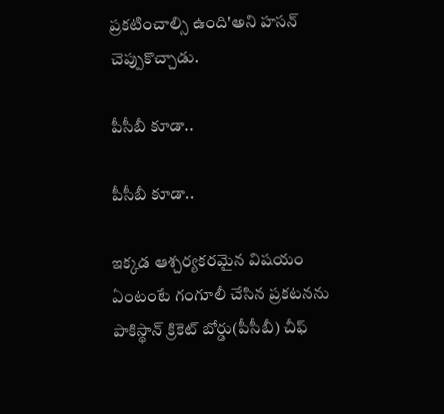ప్రకటించాల్సి ఉంది'అని హసన్ చెప్పుకొచ్చాడు.

పీసీబీ కూడా..

పీసీబీ కూడా..

ఇక్కడ ఆశ్చర్యకరమైన విషయం ఏంటంటే గంగూలీ చేసిన ప్రకటనను పాకిస్థాన్ క్రికెట్ బోర్డు(పీసీబీ) చీఫ్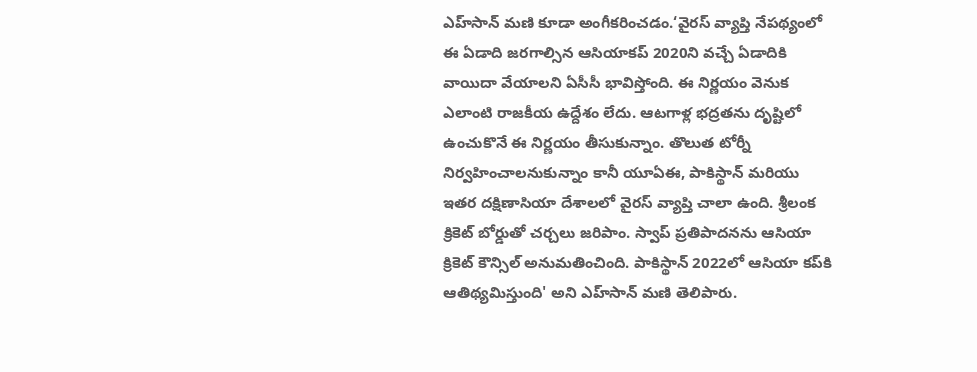ఎహ్‌సాన్‌ మణి కూడా అంగీకరించడం.‘వైరస్ వ్యాప్తి నేపథ్యంలో ఈ ఏడాది జరగాల్సిన ఆసియాకప్‌ 2020ని వచ్చే ఏడాదికి వాయిదా వేయాలని ఏసీసీ భావిస్తోంది. ఈ నిర్ణయం వెనుక ఎలాంటి రాజకీయ ఉద్దేశం లేదు. ఆటగాళ్ల భద్రతను దృష్టిలో ఉంచుకొనే ఈ నిర్ణయం తీసుకున్నాం. తొలుత టోర్నీ నిర్వహించాలనుకున్నాం కానీ యూఏఈ, పాకిస్థాన్ మరియు ఇతర దక్షిణాసియా దేశాలలో వైరస్ వ్యాప్తి చాలా ఉంది. శ్రీలంక క్రికెట్ బోర్డుతో చర్చలు జరిపాం. స్వాప్ ప్రతిపాదనను ఆసియా క్రికెట్ కౌన్సిల్ అనుమతించింది. పాకిస్థాన్ 2022లో ఆసియా కప్‌కి ఆతిథ్యమిస్తుంది' అని ఎహ్‌సాన్‌ మణి తెలిపారు.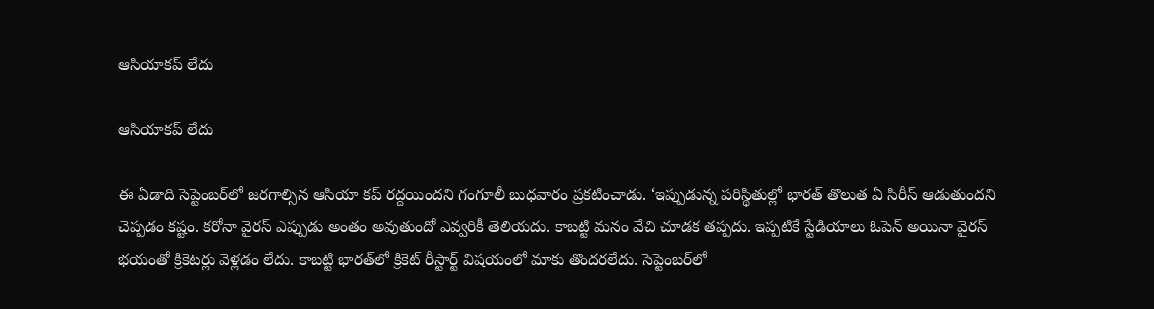ఆసియాకప్ లేదు

ఆసియాకప్ లేదు

ఈ ఏడాది సెప్టెంబర్‌లో జరగాల్సిన ఆసియా కప్ రద్దయిందని గంగూలీ బుధవారం ప్రకటించాడు. ‘ఇప్పుడున్న పరిస్థితుల్లో భారత్ తొలుత ఏ సిరీస్ ఆడుతుందని చెప్పడం కష్టం. కరోనా వైరస్ ఎప్పుడు అంతం అవుతుందో ఎవ్వరికీ తెలియదు. కాబట్టి మనం వేచి చూడక తప్పదు. ఇప్పటికే స్టేడియాలు ఓపెన్ అయినా వైరస్ భయంతో క్రికెటర్లు వెళ్లడం లేదు. కాబట్టి భారత్‌లో క్రికెట్ రీస్టార్ట్ విషయంలో మాకు తొందరలేదు. సెప్టెంబర్‌లో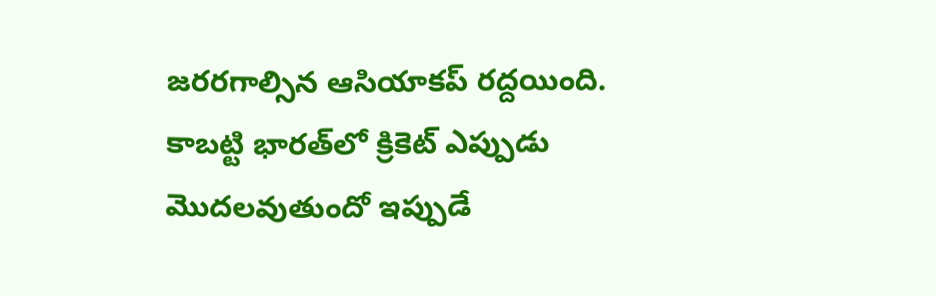జరరగాల్సిన ఆసియాకప్ రద్దయింది. కాబట్టి భారత్‌లో క్రికెట్ ఎప్పుడు మొదలవుతుందో ఇప్పుడే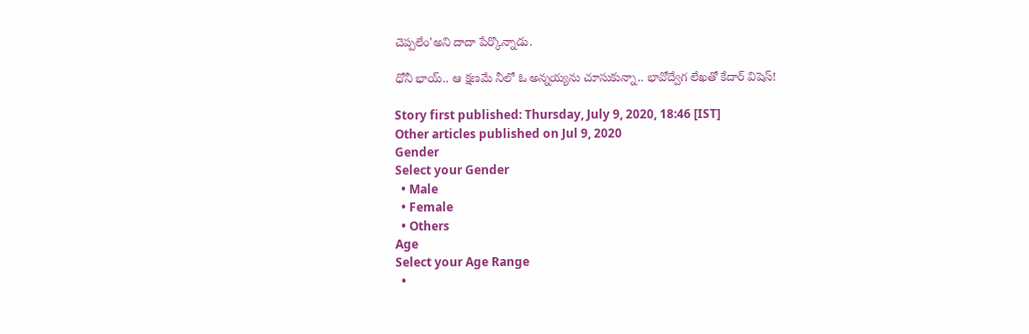చెప్పలేం'అని దాదా పేర్కొన్నాడు.

ధోనీ భాయ్.. ఆ క్షణమే నీలో ఓ అన్నయ్యను చూసుకున్నా.. భావోద్వేగ లేఖతో కేదార్ విషెస్!

Story first published: Thursday, July 9, 2020, 18:46 [IST]
Other articles published on Jul 9, 2020
Gender
Select your Gender
  • Male
  • Female
  • Others
Age
Select your Age Range
  •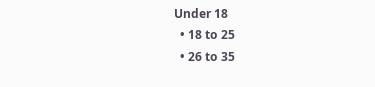Under 18
  • 18 to 25
  • 26 to 35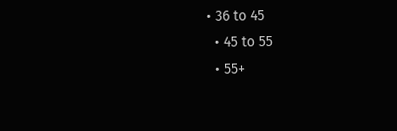• 36 to 45
  • 45 to 55
  • 55+